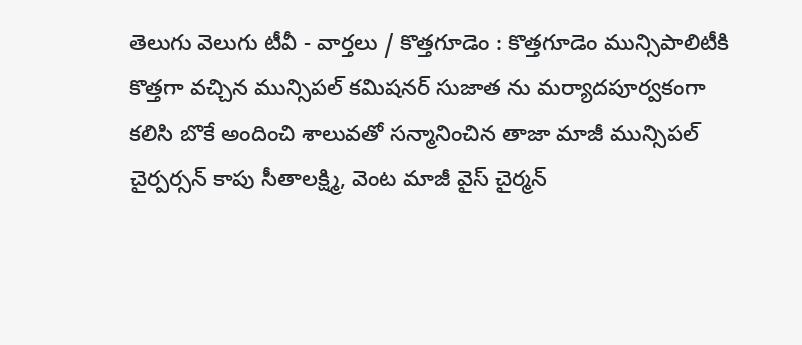తెలుగు వెలుగు టీవీ - వార్తలు / కొత్తగూడెం : కొత్తగూడెం మున్సిపాలిటీకి కొత్తగా వచ్చిన మున్సిపల్ కమిషనర్ సుజాత ను మర్యాదపూర్వకంగా కలిసి బొకే అందించి శాలువతో సన్మానించిన తాజా మాజీ మున్సిపల్ చైర్పర్సన్ కాపు సీతాలక్ష్మి, వెంట మాజీ వైస్ చైర్మన్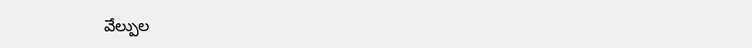వేల్పుల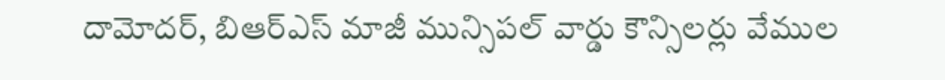దామోదర్, బిఆర్ఎస్ మాజీ మున్సిపల్ వార్డు కౌన్సిలర్లు వేముల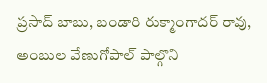ప్రసాద్ బాబు, బండారి రుక్మాంగాదర్ రావు, అంబుల వేణుగోపాల్ పాల్గొని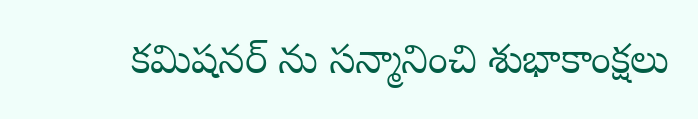కమిషనర్ ను సన్మానించి శుభాకాంక్షలు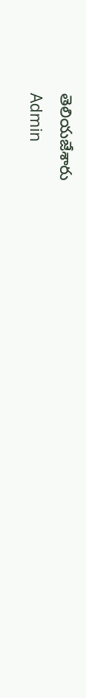తెలియజేశారు
Admin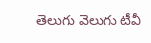తెలుగు వెలుగు టీవీ